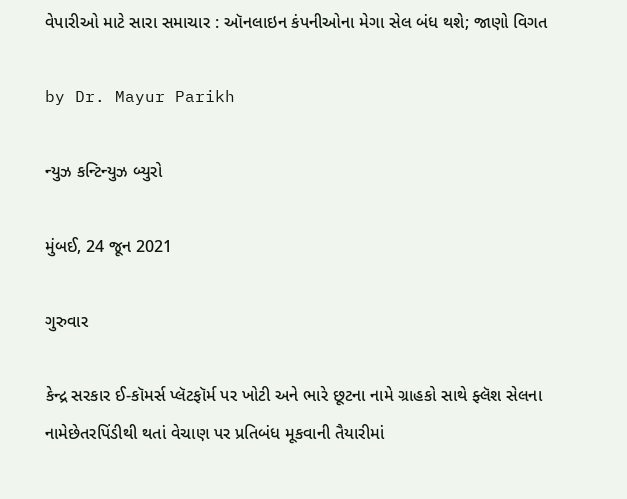વેપારીઓ માટે સારા સમાચાર : ઑનલાઇન કંપનીઓના મેગા સેલ બંધ થશે; જાણો વિગત

by Dr. Mayur Parikh

ન્યુઝ કન્ટિન્યુઝ બ્યુરો

મુંબઈ, 24 જૂન 2021

ગુરુવાર

કેન્દ્ર સરકાર ઈ-કૉમર્સ પ્લૅટફૉર્મ પર ખોટી અને ભારે છૂટના નામે ગ્રાહકો સાથે ફ્લૅશ સેલના નામેછેતરપિંડીથી થતાં વેચાણ પર પ્રતિબંધ મૂકવાની તૈયારીમાં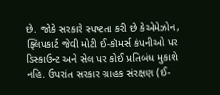છે. જોકે સરકારે સ્પષ્ટતા કરી છે કેએમેઝોન, ફ્લિપકાર્ટ જેવી મોટી ઈ-કૉમર્સ કંપનીઓ પર ડિસ્કાઉન્ટ અને સેલ પર કોઈ પ્રતિબંધ મુકાશે નહિ. ઉપરાંત સરકાર ગ્રાહક સંરક્ષણ (ઈ-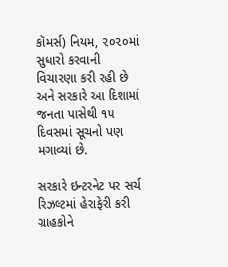કૉમર્સ) નિયમ, ૨૦૨૦માં સુધારો કરવાની વિચારણા કરી રહી છે અને સરકારે આ દિશામાં જનતા પાસેથી ૧૫ દિવસમાં સૂચનો પણ મગાવ્યાં છે.

સરકારે ઇન્ટરનેટ પર સર્ચ રિઝલ્ટમાં હેરાફેરી કરી ગ્રાહકોને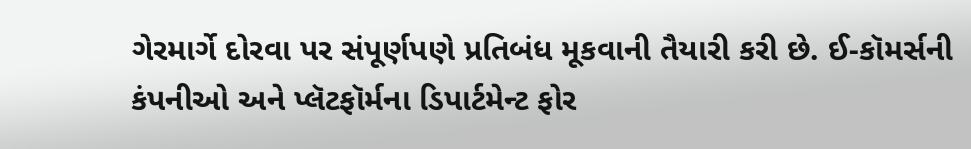ગેરમાર્ગે દોરવા પર સંપૂર્ણપણે પ્રતિબંધ મૂકવાની તૈયારી કરી છે. ઈ-કૉમર્સની કંપનીઓ અને પ્લૅટફૉર્મના ડિપાર્ટમેન્ટ ફોર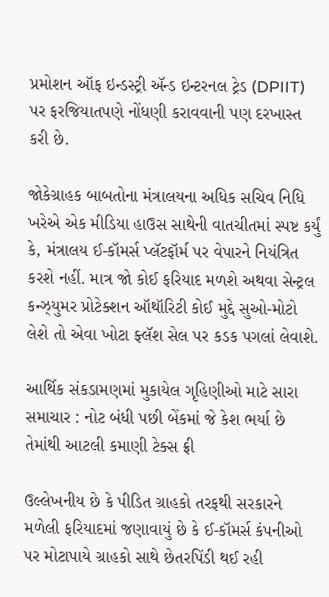પ્રમોશન ઑફ ઇન્ડસ્ટ્રી ઍન્ડ ઇન્ટરનલ ટ્રેડ (DPIIT) પર ફરજિયાતપણે નોંધણી કરાવવાની પણ દરખાસ્ત કરી છે.

જોકેગ્રાહક બાબતોના મંત્રાલયના અધિક સચિવ નિધિ ખરેએ એક મીડિયા હાઉસ સાથેની વાતચીતમાં સ્પષ્ટ કર્યું કે, મંત્રાલય ઈ-કૉમર્સ પ્લૅટફૉર્મ પર વેપારને નિયંત્રિત કરશે નહીં. માત્ર જો કોઈ ફરિયાદ મળશે અથવા સેન્ટ્રલ કન્ઝ્યુમર પ્રોટેક્શન ઑથૉરિટી કોઈ મુદ્દે સુઓ-મોટો લેશે તો એવા ખોટા ફ્લૅશ સેલ પર કડક પગલાં લેવાશે.

આર્થિક સંકડામણમાં મુકાયેલ ગૃહિણીઓ માટે સારા સમાચાર : નોટ બંધી પછી બેંકમાં જે કેશ ભર્યા છે તેમાંથી આટલી કમાણી ટેક્સ ફ્રી

ઉલ્લેખનીય છે કે પીડિત ગ્રાહકો તરફથી સરકારને મળેલી ફરિયાદમાં જણાવાયું છે કે ઈ-કૉમર્સ કંપનીઓ પર મોટાપાયે ગ્રાહકો સાથે છેતરપિંડી થઈ રહી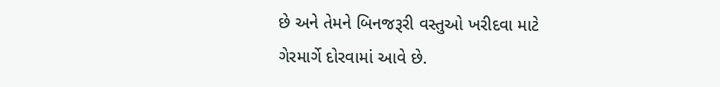છે અને તેમને બિનજરૂરી વસ્તુઓ ખરીદવા માટે ગેરમાર્ગે દોરવામાં આવે છે.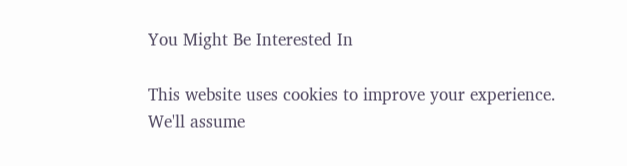You Might Be Interested In

This website uses cookies to improve your experience. We'll assume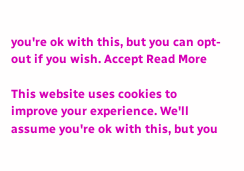you're ok with this, but you can opt-out if you wish. Accept Read More

This website uses cookies to improve your experience. We'll assume you're ok with this, but you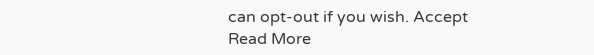can opt-out if you wish. Accept Read More